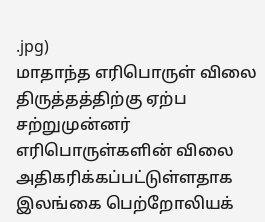.jpg)
மாதாந்த எரிபொருள் விலை திருத்தத்திற்கு ஏற்ப சற்றுமுன்னர் எரிபொருள்களின் விலை அதிகரிக்கப்பட்டுள்ளதாக இலங்கை பெற்றோலியக்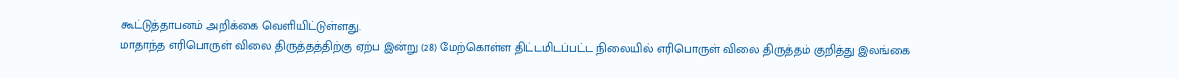கூட்டுத்தாபனம் அறிக்கை வெளியிட்டுள்ளது.
மாதாந்த எரிபொருள் விலை திருத்தத்திற்கு ஏற்ப இன்று (28) மேற்கொள்ள திட்டமிடப்பட்ட நிலையில் எரிபொருள் விலை திருத்தம் குறித்து இலங்கை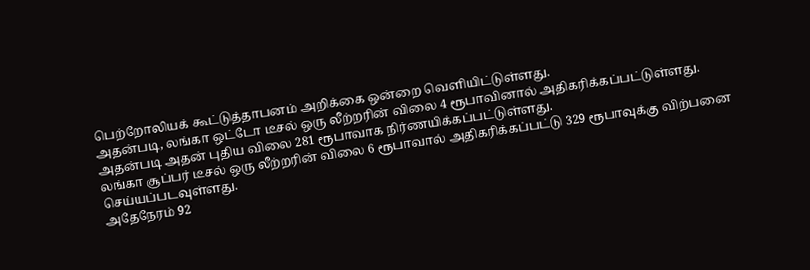பெற்றோலியக் கூட்டுத்தாபனம் அறிக்கை ஒன்றை வெளியிட்டுள்ளது.
அதன்படி, லங்கா ஒட்டோ டீசல் ஒரு லீற்றரின் விலை 4 ரூபாவினால் அதிகரிக்கப்பட்டுள்ளது.
அதன்படி அதன் புதிய விலை 281 ரூபாவாக நிர்ணயிக்கப்பட்டுள்ளது.
லங்கா சூப்பர் டீசல் ஒரு லீற்றரின் விலை 6 ரூபாவால் அதிகரிக்கப்பட்டு 329 ரூபாவுக்கு விற்பனை செய்யப்படவுள்ளது.
அதேநேரம் 92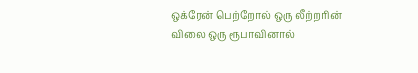ஒக்ரேன் பெற்றோல் ஒரு லீற்றரின் விலை ஒரு ரூபாவினால்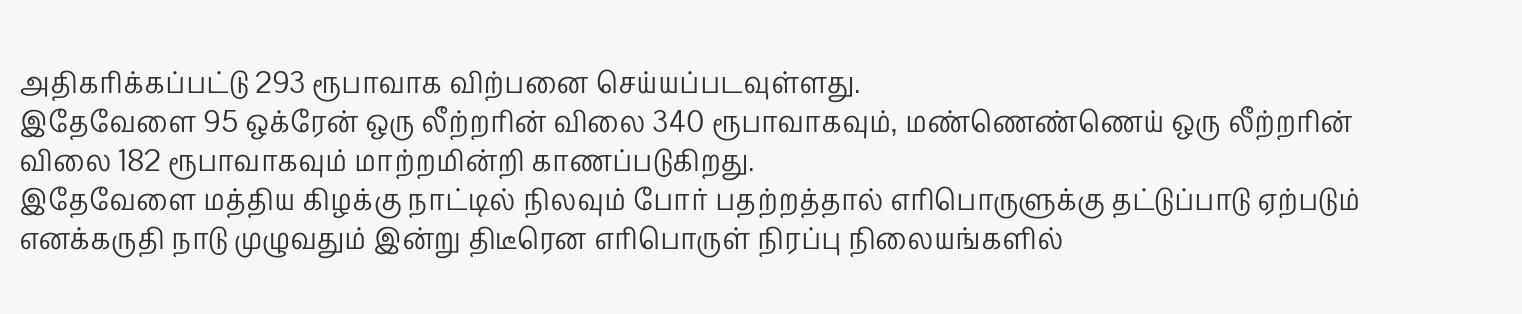அதிகரிக்கப்பட்டு 293 ரூபாவாக விற்பனை செய்யப்படவுள்ளது.
இதேவேளை 95 ஒக்ரேன் ஒரு லீற்றரின் விலை 340 ரூபாவாகவும், மண்ணெண்ணெய் ஒரு லீற்றரின் விலை 182 ரூபாவாகவும் மாற்றமின்றி காணப்படுகிறது.
இதேவேளை மத்திய கிழக்கு நாட்டில் நிலவும் போர் பதற்றத்தால் எரிபொருளுக்கு தட்டுப்பாடு ஏற்படும் எனக்கருதி நாடு முழுவதும் இன்று திடீரென எரிபொருள் நிரப்பு நிலையங்களில்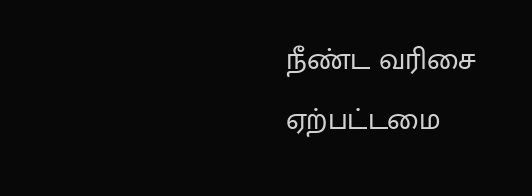நீண்ட வரிசை ஏற்பட்டமை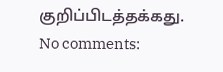குறிப்பிடத்தக்கது.
No comments: